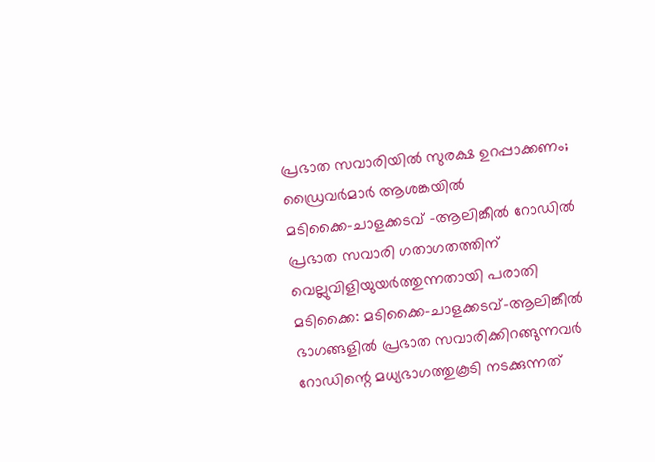പ്രഭാത സവാരിയിൽ സുരക്ഷ ഉറപ്പാക്കണം; ഡ്രൈവർമാർ ആശങ്കയിൽ
മടിക്കൈ-ചാളക്കടവ് -ആലിങ്കീൽ റോഡിൽ പ്രഭാത സവാരി ഗതാഗതത്തിന് വെല്ലുവിളിയുയർത്തുന്നതായി പരാതി
മടിക്കൈ: മടിക്കൈ–ചാളക്കടവ്–ആലിങ്കീൽ ഭാഗങ്ങളിൽ പ്രഭാത സവാരിക്കിറങ്ങുന്നവർ റോഡിന്റെ മധ്യഭാഗത്തുകൂടി നടക്കുന്നത്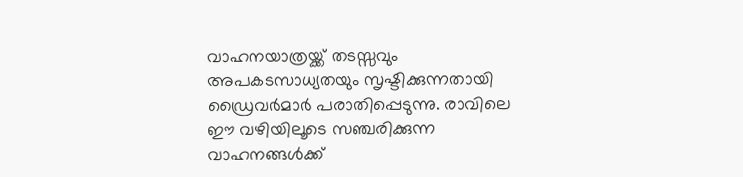വാഹനയാത്രയ്ക്ക് തടസ്സവും അപകടസാധ്യതയും സൃഷ്ടിക്കുന്നതായി ഡ്രൈവർമാർ പരാതിപ്പെടുന്നു. രാവിലെ ഈ വഴിയിലൂടെ സഞ്ചരിക്കുന്ന വാഹനങ്ങൾക്ക്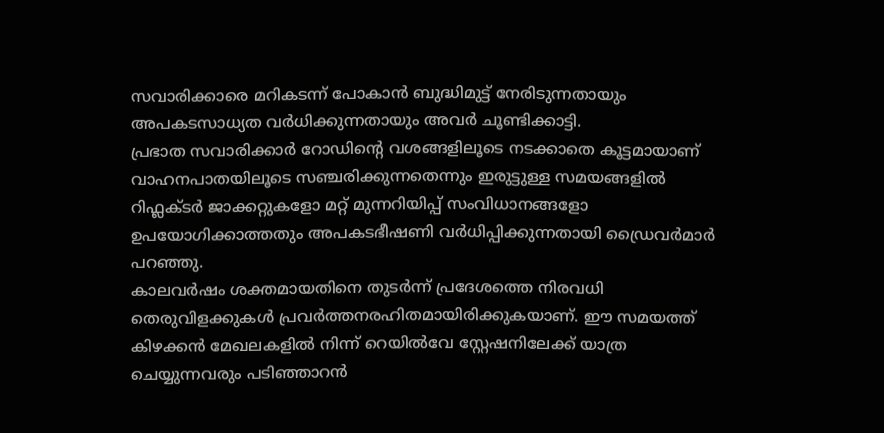സവാരിക്കാരെ മറികടന്ന് പോകാൻ ബുദ്ധിമുട്ട് നേരിടുന്നതായും അപകടസാധ്യത വർധിക്കുന്നതായും അവർ ചൂണ്ടിക്കാട്ടി.
പ്രഭാത സവാരിക്കാർ റോഡിന്റെ വശങ്ങളിലൂടെ നടക്കാതെ കൂട്ടമായാണ് വാഹനപാതയിലൂടെ സഞ്ചരിക്കുന്നതെന്നും ഇരുട്ടുള്ള സമയങ്ങളിൽ റിഫ്ലക്ടർ ജാക്കറ്റുകളോ മറ്റ് മുന്നറിയിപ്പ് സംവിധാനങ്ങളോ ഉപയോഗിക്കാത്തതും അപകടഭീഷണി വർധിപ്പിക്കുന്നതായി ഡ്രൈവർമാർ പറഞ്ഞു.
കാലവർഷം ശക്തമായതിനെ തുടർന്ന് പ്രദേശത്തെ നിരവധി തെരുവിളക്കുകൾ പ്രവർത്തനരഹിതമായിരിക്കുകയാണ്. ഈ സമയത്ത് കിഴക്കൻ മേഖലകളിൽ നിന്ന് റെയിൽവേ സ്റ്റേഷനിലേക്ക് യാത്ര ചെയ്യുന്നവരും പടിഞ്ഞാറൻ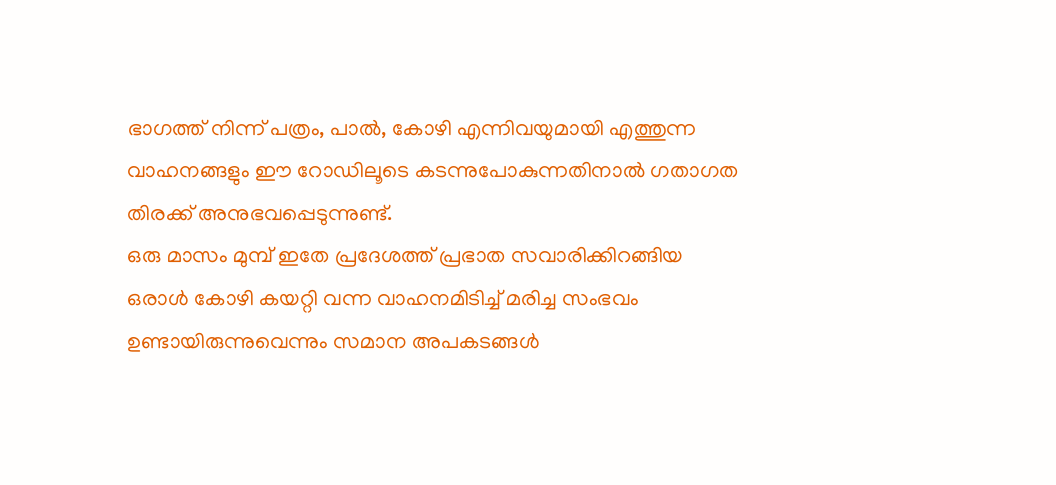ഭാഗത്ത് നിന്ന് പത്രം, പാൽ, കോഴി എന്നിവയുമായി എത്തുന്ന വാഹനങ്ങളും ഈ റോഡിലൂടെ കടന്നുപോകുന്നതിനാൽ ഗതാഗത തിരക്ക് അനുഭവപ്പെടുന്നുണ്ട്.
ഒരു മാസം മുമ്പ് ഇതേ പ്രദേശത്ത് പ്രഭാത സവാരിക്കിറങ്ങിയ ഒരാൾ കോഴി കയറ്റി വന്ന വാഹനമിടിച്ച് മരിച്ച സംഭവം ഉണ്ടായിരുന്നുവെന്നും സമാന അപകടങ്ങൾ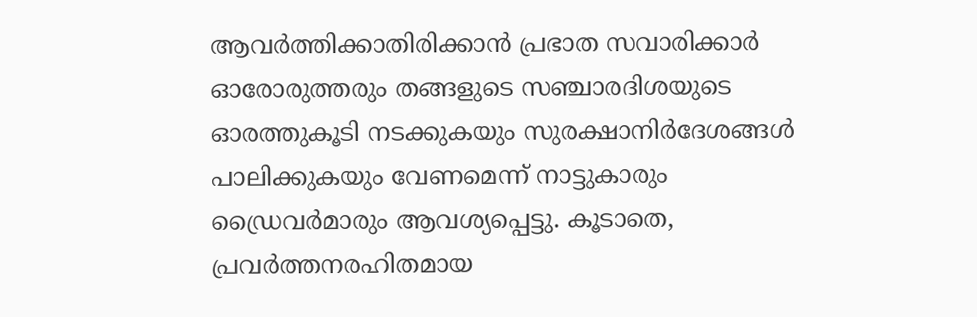ആവർത്തിക്കാതിരിക്കാൻ പ്രഭാത സവാരിക്കാർ ഓരോരുത്തരും തങ്ങളുടെ സഞ്ചാരദിശയുടെ ഓരത്തുകൂടി നടക്കുകയും സുരക്ഷാനിർദേശങ്ങൾ പാലിക്കുകയും വേണമെന്ന് നാട്ടുകാരും ഡ്രൈവർമാരും ആവശ്യപ്പെട്ടു. കൂടാതെ, പ്രവർത്തനരഹിതമായ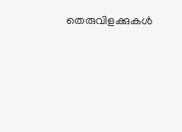തെരുവിളക്കുകൾ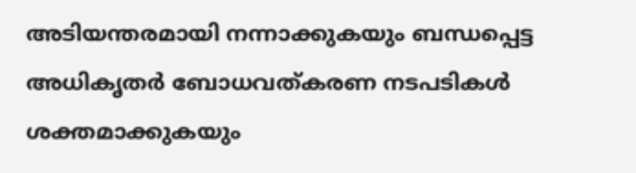അടിയന്തരമായി നന്നാക്കുകയും ബന്ധപ്പെട്ട അധികൃതർ ബോധവത്കരണ നടപടികൾ ശക്തമാക്കുകയും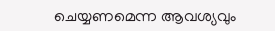ചെയ്യണമെന്ന ആവശ്യവും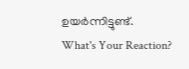ഉയർന്നിട്ടുണ്ട്.
What's Your Reaction?